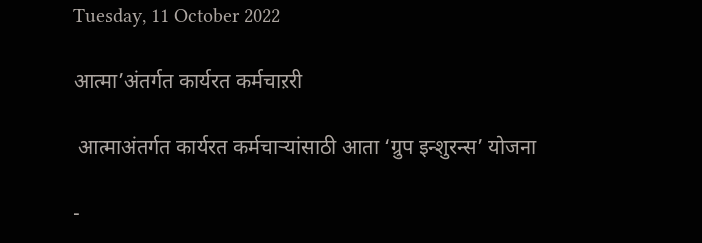Tuesday, 11 October 2022

आत्मा’अंतर्गत कार्यरत कर्मचाऱरी

 आत्माअंतर्गत कार्यरत कर्मचाऱ्यांसाठी आता ‘ग्रुप इन्शुरन्स’ योजना

-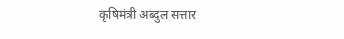कृषिमंत्री अब्दुल सत्तार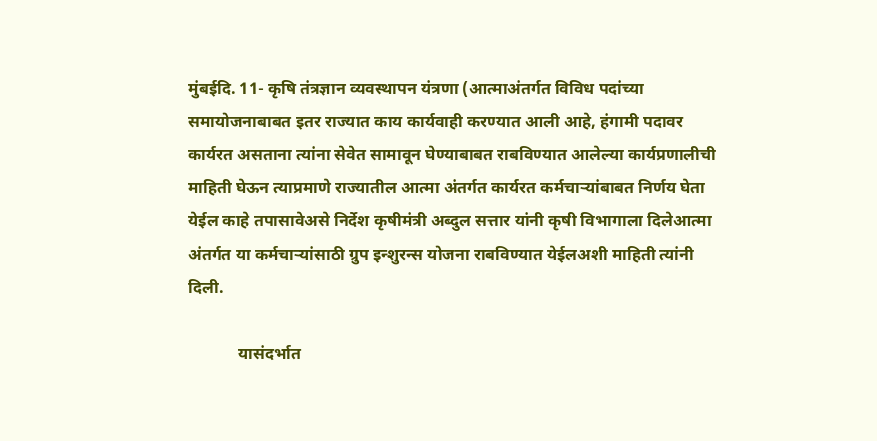मुंबईदि. 11- कृषि तंत्रज्ञान व्यवस्थापन यंत्रणा (आत्माअंतर्गत विविध पदांच्या समायोजनाबाबत इतर राज्यात काय कार्यवाही करण्यात आली आहे, हंगामी पदावर कार्यरत असताना त्यांना सेवेत सामावून घेण्याबाबत राबविण्यात आलेल्या कार्यप्रणालीची माहिती घेऊन त्याप्रमाणे राज्यातील आत्मा अंतर्गत कार्यरत कर्मचाऱ्यांबाबत निर्णय घेता येईल काहे तपासावेअसे निर्देश कृषीमंत्री अब्दुल सत्तार यांनी कृषी विभागाला दिलेआत्मा अंतर्गत या कर्मचाऱ्यांसाठी ग्रुप इन्शुरन्स योजना राबविण्यात येईलअशी माहिती त्यांनी दिली.

            यासंदर्भात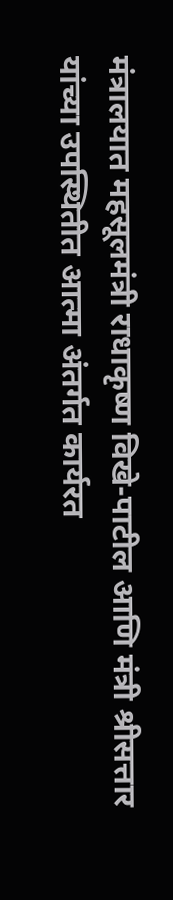मंत्रालयात महसूलमंत्री राधाकृष्ण विखे-पाटील आणि मंत्री श्रीसत्तार यांच्या उपस्थितीत आत्मा अंतर्गत कार्यरत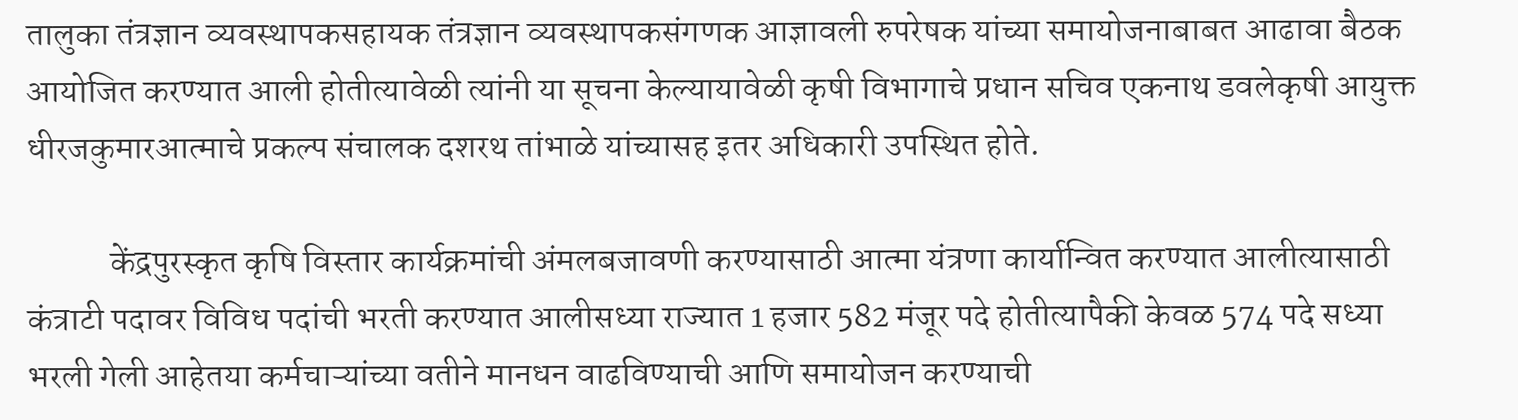तालुका तंत्रज्ञान व्यवस्थापकसहायक तंत्रज्ञान व्यवस्थापकसंगणक आज्ञावली रुपरेषक यांच्या समायोजनाबाबत आढावा बैठक आयोजित करण्यात आली होतीत्यावेळी त्यांनी या सूचना केल्यायावेळी कृषी विभागाचे प्रधान सचिव एकनाथ डवलेकृषी आयुक्त धीरजकुमारआत्माचे प्रकल्प संचालक दशरथ तांभाळे यांच्यासह इतर अधिकारी उपस्थित होते.

            केंद्रपुरस्कृत कृषि विस्तार कार्यक्रमांची अंमलबजावणी करण्यासाठी आत्मा यंत्रणा कार्यान्वित करण्यात आलीत्यासाठी कंत्राटी पदावर विविध पदांची भरती करण्यात आलीसध्या राज्यात 1 हजार 582 मंजूर पदे होतीत्यापैकी केवळ 574 पदे सध्या भरली गेली आहेतया कर्मचाऱ्यांच्या वतीने मानधन वाढविण्याची आणि समायोजन करण्याची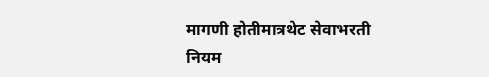मागणी होतीमात्रथेट सेवाभरती नियम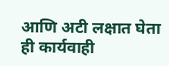आणि अटी लक्षात घेता ही कार्यवाही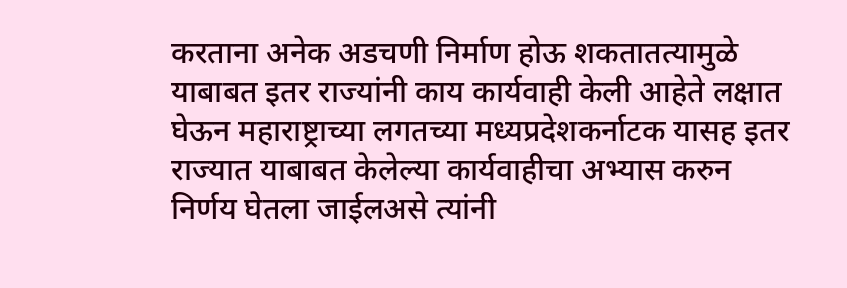करताना अनेक अडचणी निर्माण होऊ शकतातत्यामुळे याबाबत इतर राज्यांनी काय कार्यवाही केली आहेते लक्षात घेऊन महाराष्ट्राच्या लगतच्या मध्यप्रदेशकर्नाटक यासह इतर राज्यात याबाबत केलेल्या कार्यवाहीचा अभ्यास करुन निर्णय घेतला जाईलअसे त्यांनी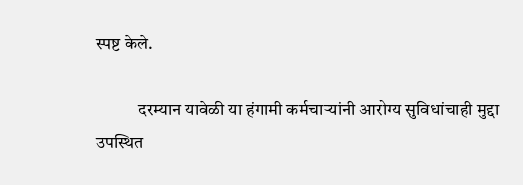स्पष्ट केले.

            दरम्यान यावेळी या हंगामी कर्मचाऱ्यांनी आरोग्य सुविधांचाही मुद्दा उपस्थित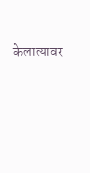केलात्यावर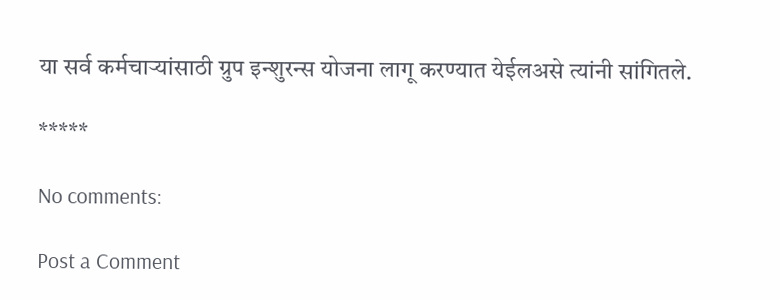या सर्व कर्मचाऱ्यांसाठी ग्रुप इन्शुरन्स योजना लागू करण्यात येईलअसे त्यांनी सांगितले.

*****

No comments:

Post a Comment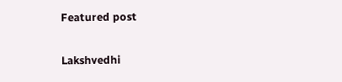Featured post

Lakshvedhi